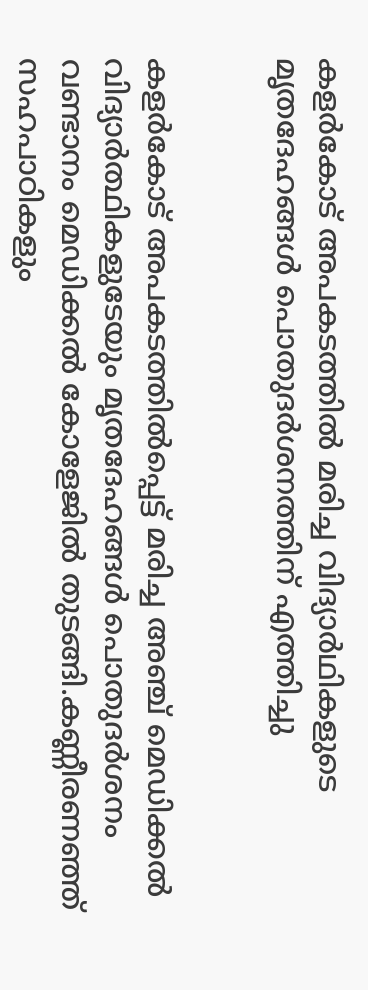കളർകോട് അപകടത്തില്‍ മരിച്ച വിദ്യാര്‍ഥികളുടെ മൃതദേഹങ്ങള്‍ പൊതുദര്‍ശനത്തിന് എത്തിച്ചു


കളർകോട് അപകടത്തില്‍പ്പെട്ട് മരിച്ച അഞ്ച് മെഡിക്കല്‍ വിദ്യാർത്ഥികളുടേയും മൃതദേഹങ്ങള്‍ പൊതുദർശനം വണ്ടാനം മെഡിക്കല്‍ കോളേജില്‍ തുടങ്ങി.കണ്ണീരണഞ്ഞ് സഹപാഠികളും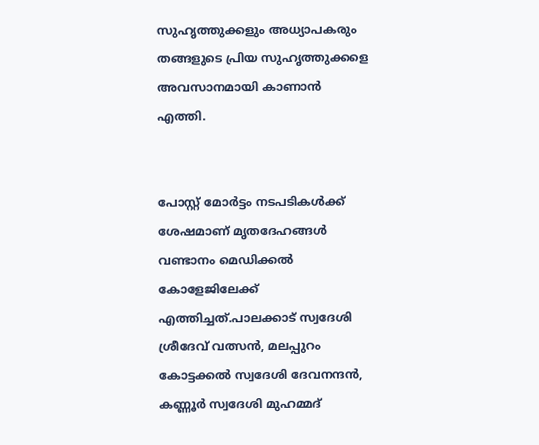സുഹൃത്തുക്കളും അധ്യാപകരും തങ്ങളുടെ പ്രിയ സുഹൃത്തുക്കളെ അവസാനമായി കാണാൻ എത്തി.


പോസ്റ്റ്‌ മോർട്ടം നടപടികള്‍ക്ക് ശേഷമാണ് മൃതദേഹങ്ങള്‍ വണ്ടാനം മെഡിക്കല്‍ കോളേജിലേക്ക് എത്തിച്ചത്.പാലക്കാട് സ്വദേശി ശ്രീദേവ് വത്സൻ, മലപ്പുറം കോട്ടക്കല്‍ സ്വദേശി ദേവനന്ദൻ, കണ്ണൂർ സ്വദേശി മുഹമ്മദ്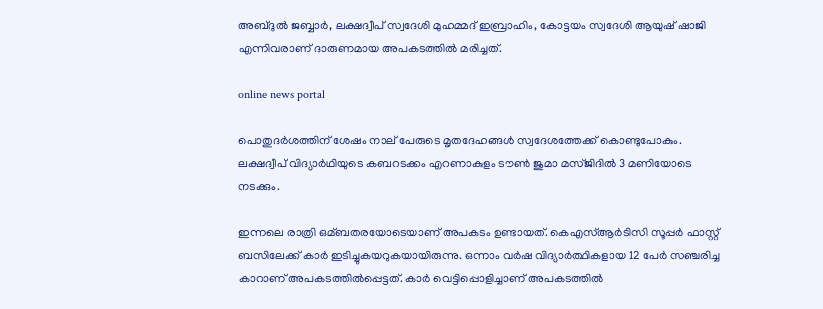അബ്ദുല്‍ ജബ്ബാർ, ലക്ഷദ്വീപ് സ്വദേശി മുഹമ്മദ് ഇബ്രാഹിം, കോട്ടയം സ്വദേശി ആയുഷ് ഷാജി എന്നിവരാണ് ദാരുണമായ അപകടത്തില്‍ മരിച്ചത്.

online news portal

പൊതുദർശത്തിന് ശേഷം നാല് പേരുടെ മൃതദേഹങ്ങള്‍ സ്വദേശത്തേക്ക് കൊണ്ടുപോകും. ലക്ഷദ്വീപ് വിദ്യാർഥിയുടെ കബറടക്കം എറണാകുളം ടൗണ്‍ ജുമാ മസ്ജിദില്‍ 3 മണിയോടെ നടക്കും.

ഇന്നലെ രാത്രി ഒമ്ബതരയോടെയാണ് അപകടം ഉണ്ടായത്. കെഎസ്‌ആർടിസി സൂപ്പർ ഫാസ്റ്റ് ബസിലേക്ക് കാർ ഇടിച്ചുകയറുകയായിരുന്നു. ഒന്നാം വര്‍ഷ വിദ്യാര്‍ത്ഥികളായ 12 പേര്‍ സഞ്ചരിച്ച കാറാണ് അപകടത്തില്‍പ്പെട്ടത്. കാർ വെട്ടിപ്പൊളിച്ചാണ് അപകടത്തില്‍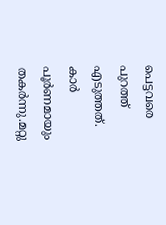പെട്ടവരെ പുറത്ത് എടുത്തത്. കാര്‍ പൂര്‍ണമായും തകര്‍ന്നു.മറ്റു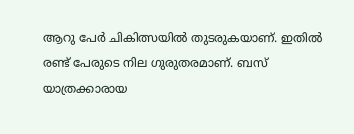ആറു പേർ ചികിത്സയില്‍ തുടരുകയാണ്. ഇതില്‍ രണ്ട് പേരുടെ നില ഗുരുതരമാണ്. ബസ് യാത്രക്കാരായ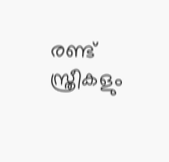രണ്ട് സ്ത്രീകളും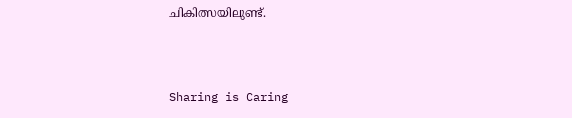ചികിത്സയിലുണ്ട്.



Sharing is Caring